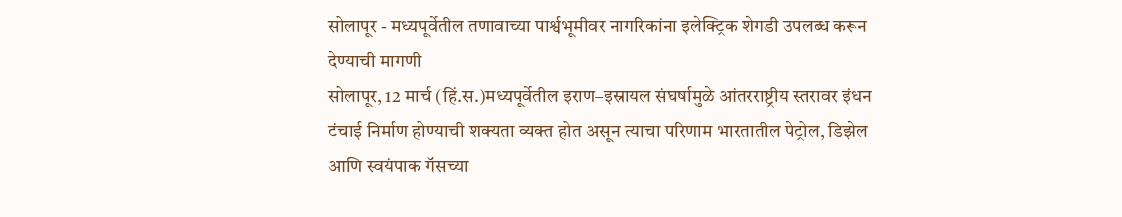सोलापूर - मध्यपूर्वेतील तणावाच्या पार्श्वभूमीवर नागरिकांना इलेक्ट्रिक शेगडी उपलब्ध करून देण्याची मागणी
सोलापूर, 12 मार्च (हिं.स.)मध्यपूर्वेतील इराण–इस्रायल संघर्षामुळे आंतरराष्ट्रीय स्तरावर इंधन टंचाई निर्माण होण्याची शक्यता व्यक्त होत असून त्याचा परिणाम भारतातील पेट्रोल, डिझेल आणि स्वयंपाक गॅसच्या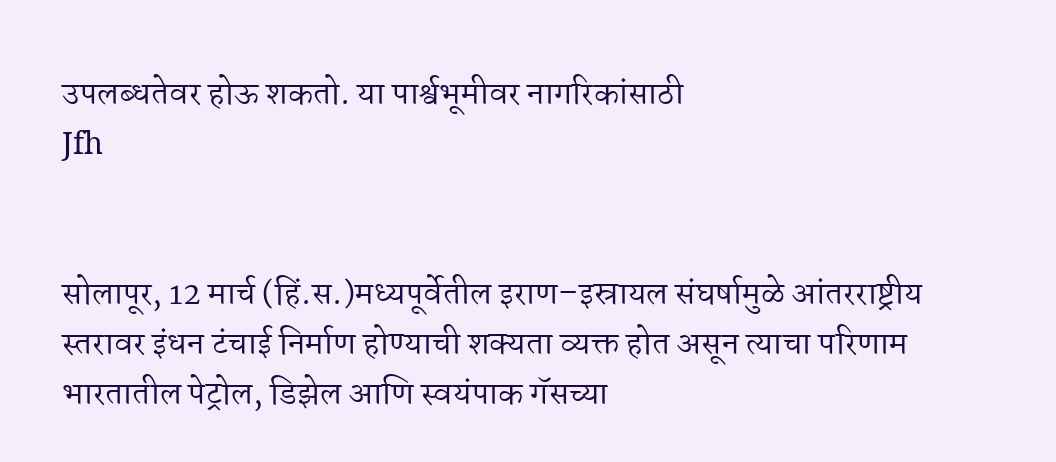उपलब्धतेवर होऊ शकतो. या पार्श्वभूमीवर नागरिकांसाठी
Jfh


सोलापूर, 12 मार्च (हिं.स.)मध्यपूर्वेतील इराण–इस्रायल संघर्षामुळे आंतरराष्ट्रीय स्तरावर इंधन टंचाई निर्माण होण्याची शक्यता व्यक्त होत असून त्याचा परिणाम भारतातील पेट्रोल, डिझेल आणि स्वयंपाक गॅसच्या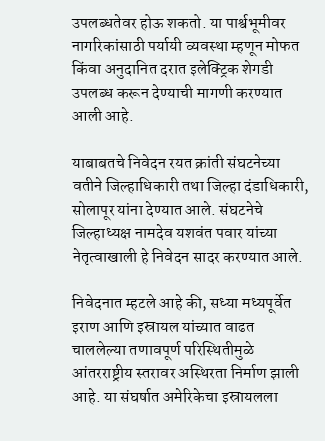उपलब्धतेवर होऊ शकतो. या पार्श्वभूमीवर नागरिकांसाठी पर्यायी व्यवस्था म्हणून मोफत किंवा अनुदानित दरात इलेक्ट्रिक शेगडी उपलब्ध करून देण्याची मागणी करण्यात आली आहे.

याबाबतचे निवेदन रयत क्रांती संघटनेच्या वतीने जिल्हाधिकारी तथा जिल्हा दंडाधिकारी, सोलापूर यांना देण्यात आले. संघटनेचे जिल्हाध्यक्ष नामदेव यशवंत पवार यांच्या नेतृत्वाखाली हे निवेदन सादर करण्यात आले.

निवेदनात म्हटले आहे की, सध्या मध्यपूर्वेत इराण आणि इस्रायल यांच्यात वाढत चाललेल्या तणावपूर्ण परिस्थितीमुळे आंतरराष्ट्रीय स्तरावर अस्थिरता निर्माण झाली आहे. या संघर्षात अमेरिकेचा इस्रायलला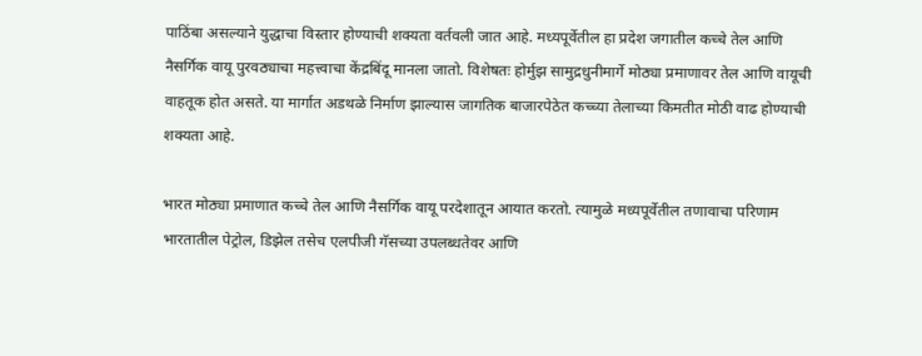पाठिंबा असल्याने युद्धाचा विस्तार होण्याची शक्यता वर्तवली जात आहे. मध्यपूर्वेतील हा प्रदेश जगातील कच्चे तेल आणि नैसर्गिक वायू पुरवठ्याचा महत्त्वाचा केंद्रबिंदू मानला जातो. विशेषतः होर्मुझ सामुद्रधुनीमार्गे मोठ्या प्रमाणावर तेल आणि वायूची वाहतूक होत असते. या मार्गात अडथळे निर्माण झाल्यास जागतिक बाजारपेठेत कच्च्या तेलाच्या किमतीत मोठी वाढ होण्याची शक्यता आहे.

भारत मोठ्या प्रमाणात कच्चे तेल आणि नैसर्गिक वायू परदेशातून आयात करतो. त्यामुळे मध्यपूर्वेतील तणावाचा परिणाम भारतातील पेट्रोल, डिझेल तसेच एलपीजी गॅसच्या उपलब्धतेवर आणि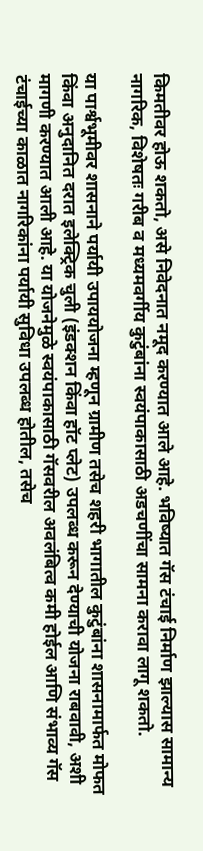किमतीवर होऊ शकतो, असे निवेदनात नमूद करण्यात आले आहे. भविष्यात गॅस टंचाई निर्माण झाल्यास सामान्य नागरिक, विशेषतः गरीब व मध्यमवर्गीय कुटुंबांना स्वयंपाकासाठी अडचणींचा सामना करावा लागू शकतो.

या पार्श्वभूमीवर शासनाने पर्यायी उपाययोजना म्हणून ग्रामीण तसेच शहरी भागातील कुटुंबांना शासनामार्फत मोफत किंवा अनुदानित दरात इलेक्ट्रिक चुली (इंडक्शन किंवा हॉट प्लेट) उपलब्ध करून देण्याची योजना राबवावी, अशी मागणी करण्यात आली आहे. या योजनेमुळे स्वयंपाकासाठी गॅसवरील अवलंबित्व कमी होईल आणि संभाव्य गॅस टंचाईच्या काळात नागरिकांना पर्यायी सुविधा उपलब्ध होतील, तसेच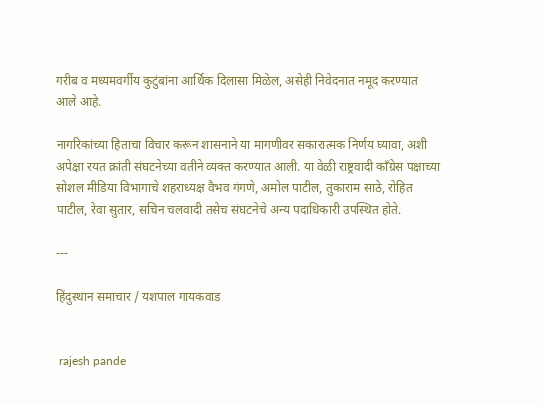गरीब व मध्यमवर्गीय कुटुंबांना आर्थिक दिलासा मिळेल, असेही निवेदनात नमूद करण्यात आले आहे.

नागरिकांच्या हिताचा विचार करून शासनाने या मागणीवर सकारात्मक निर्णय घ्यावा, अशी अपेक्षा रयत क्रांती संघटनेच्या वतीने व्यक्त करण्यात आली. या वेळी राष्ट्रवादी काँग्रेस पक्षाच्या सोशल मीडिया विभागाचे शहराध्यक्ष वैभव गंगणे, अमोल पाटील, तुकाराम साठे, रोहित पाटील, रेवा सुतार, सचिन चलवादी तसेच संघटनेचे अन्य पदाधिकारी उपस्थित होते.

---

हिंदुस्थान समाचार / यशपाल गायकवाड


 rajesh pande